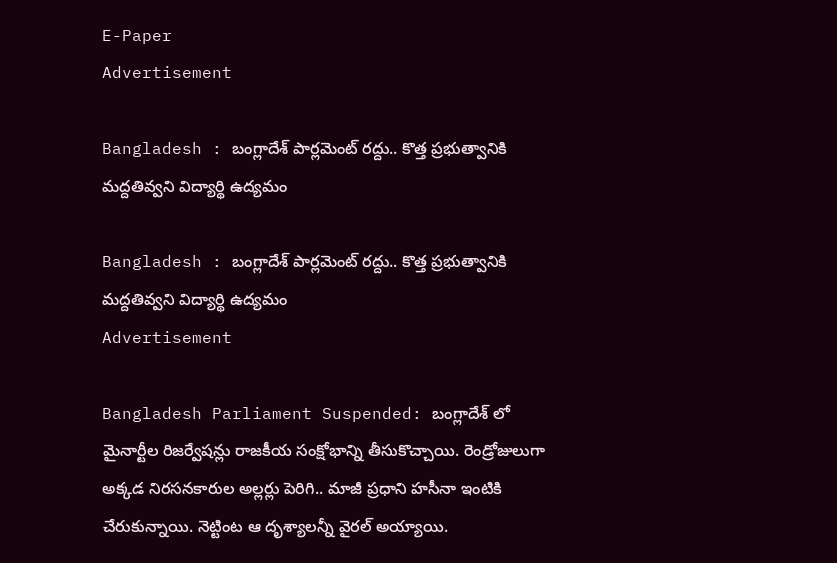E-Paper
Advertisement

Bangladesh : బంగ్లాదేశ్ పార్లమెంట్ రద్దు.. కొత్త ప్రభుత్వానికి మద్దతివ్వని విద్యార్థి ఉద్యమం

Bangladesh : బంగ్లాదేశ్ పార్లమెంట్ రద్దు.. కొత్త ప్రభుత్వానికి మద్దతివ్వని విద్యార్థి ఉద్యమం
Advertisement

Bangladesh Parliament Suspended: బంగ్లాదేశ్ లో మైనార్టీల రిజర్వేషన్లు రాజకీయ సంక్షోభాన్ని తీసుకొచ్చాయి. రెండ్రోజులుగా అక్కడ నిరసనకారుల అల్లర్లు పెరిగి.. మాజీ ప్రధాని హసీనా ఇంటికి చేరుకున్నాయి. నెట్టింట ఆ దృశ్యాలన్నీ వైరల్ అయ్యాయి.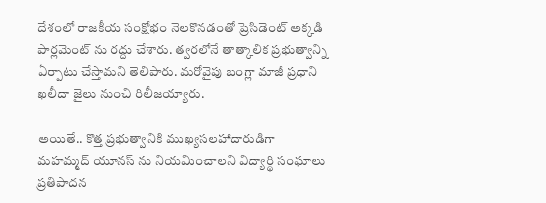దేశంలో రాజకీయ సంక్షోభం నెలకొనడంతో ప్రెసిడెంట్ అక్కడి పార్లమెంట్ ను రద్దు చేశారు. త్వరలోనే తాత్కాలిక ప్రభుత్వాన్ని ఏర్పాటు చేస్తామని తెలిపారు. మరోవైపు బంగ్లా మాజీ ప్రధాని ఖలీదా జైలు నుంచి రిలీజయ్యారు.

అయితే.. కొత్త ప్రభుత్వానికి ముఖ్యసలహాదారుడిగా మహమ్మద్ యూనస్ ను నియమించాలని విద్యార్థి సంఘాలు ప్రతిపాదన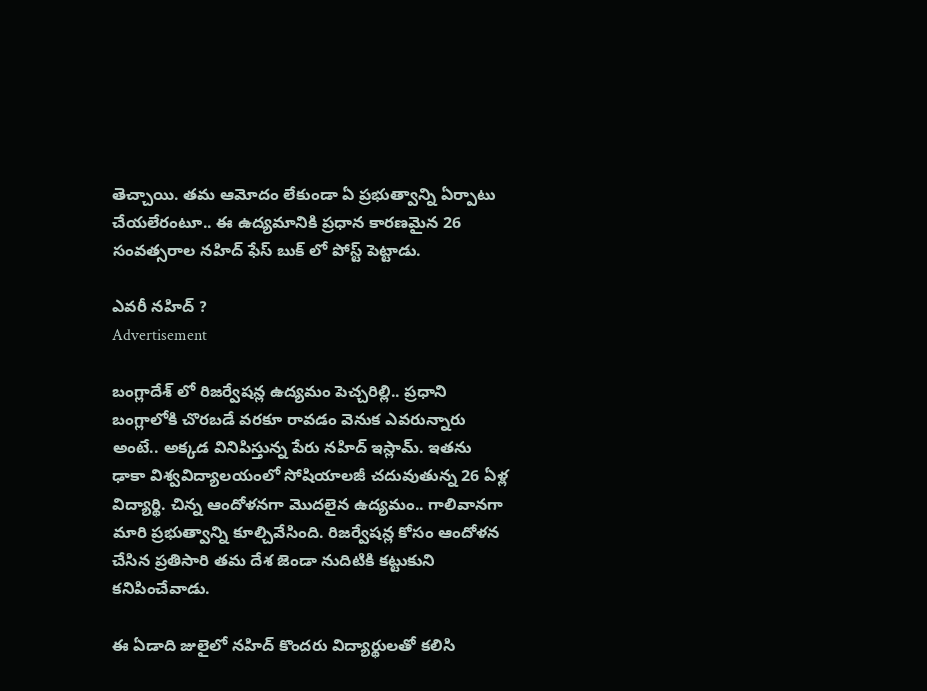తెచ్చాయి. తమ ఆమోదం లేకుండా ఏ ప్రభుత్వాన్ని ఏర్పాటు చేయలేరంటూ.. ఈ ఉద్యమానికి ప్రధాన కారణమైన 26 సంవత్సరాల నహిద్ ఫేస్ బుక్ లో పోస్ట్ పెట్టాడు.

ఎవరీ నహిద్ ?
Advertisement

బంగ్లాదేశ్ లో రిజర్వేషన్ల ఉద్యమం పెచ్చరిల్లి.. ప్రధాని బంగ్లాలోకి చొరబడే వరకూ రావడం వెనుక ఎవరున్నారు అంటే.. అక్కడ వినిపిస్తున్న పేరు నహిద్ ఇస్లామ్. ఇతను ఢాకా విశ్వవిద్యాలయంలో సోషియాలజీ చదువుతున్న 26 ఏళ్ల విద్యార్థి. చిన్న ఆందోళనగా మొదలైన ఉద్యమం.. గాలివానగా మారి ప్రభుత్వాన్ని కూల్చివేసింది. రిజర్వేషన్ల కోసం ఆందోళన చేసిన ప్రతిసారి తమ దేశ జెండా నుదిటికి కట్టుకుని కనిపించేవాడు.

ఈ ఏడాది జులైలో నహిద్ కొందరు విద్యార్థులతో కలిసి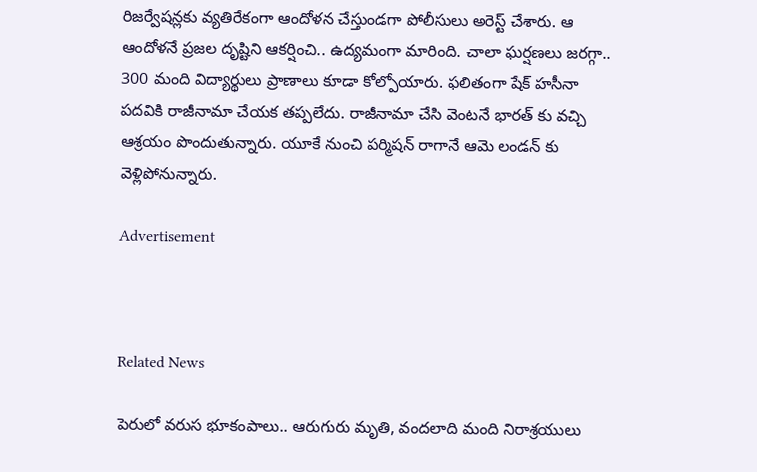రిజర్వేషన్లకు వ్యతిరేకంగా ఆందోళన చేస్తుండగా పోలీసులు అరెస్ట్ చేశారు. ఆ ఆందోళనే ప్రజల దృష్టిని ఆకర్షించి.. ఉద్యమంగా మారింది. చాలా ఘర్షణలు జరగ్గా.. 300 మంది విద్యార్థులు ప్రాణాలు కూడా కోల్పోయారు. ఫలితంగా షేక్ హసీనా పదవికి రాజీనామా చేయక తప్పలేదు. రాజీనామా చేసి వెంటనే భారత్ కు వచ్చి ఆశ్రయం పొందుతున్నారు. యూకే నుంచి పర్మిషన్ రాగానే ఆమె లండన్ కు వెళ్లిపోనున్నారు.

Advertisement



Related News

పెరులో వరుస భూకంపాలు.. ఆరుగురు మృతి, వందలాది మంది నిరాశ్రయులు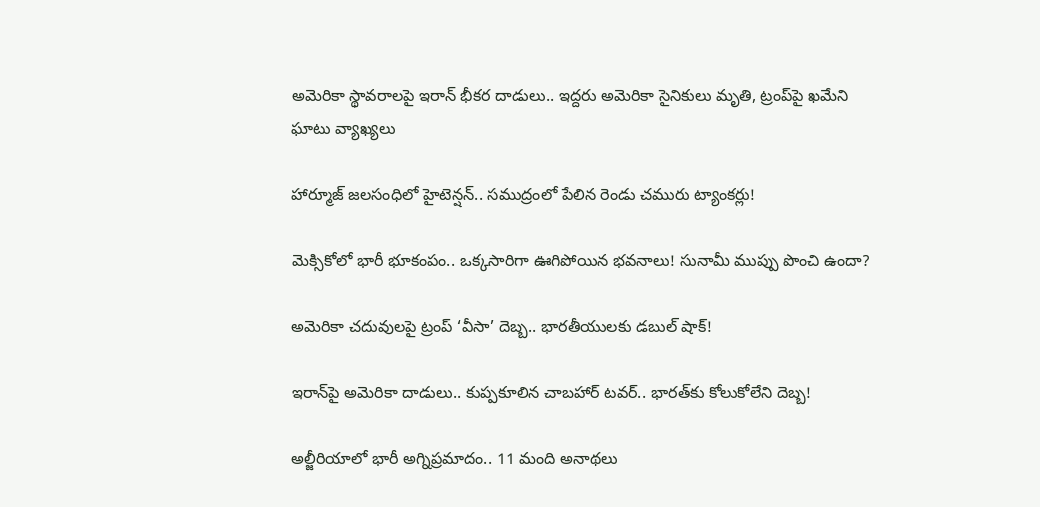అమెరికా స్థావరాలపై ఇరాన్ భీకర దాడులు.. ఇద్దరు అమెరికా సైనికులు మృతి, ట్రంప్‌పై ఖమేని ఘాటు వ్యాఖ్యలు

హార్మూజ్ జలసంధిలో హైటెన్షన్.. సముద్రంలో పేలిన రెండు చమురు ట్యాంకర్లు!

మెక్సికోలో భారీ భూకంపం.. ఒక్కసారిగా ఊగిపోయిన భవనాలు! సునామీ ముప్పు పొంచి ఉందా?

అమెరికా చదువులపై ట్రంప్ ‘వీసా’ దెబ్బ.. భారతీయులకు డబుల్ షాక్!

ఇరాన్‌పై అమెరికా దాడులు.. కుప్పకూలిన చాబహార్ టవర్.. భారత్‌కు కోలుకోలేని దెబ్బ!

అల్జీరియాలో భారీ అగ్నిప్రమాదం.. 11 మంది అనాథలు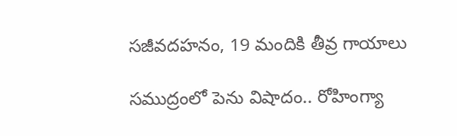సజీవదహనం, 19 మందికి తీవ్ర గాయాలు

సముద్రంలో పెను విషాదం.. రోహింగ్యా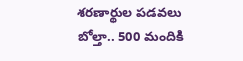శరణార్థుల పడవలు బోల్తా.. 500 మందికి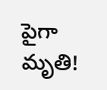పైగా మృతి!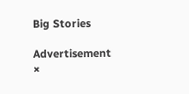Big Stories

Advertisement
×